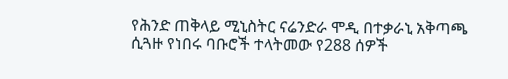የሕንድ ጠቅላይ ሚኒስትር ናሬንድራ ሞዲ በተቃራኒ አቅጣጫ ሲጓዙ የነበሩ ባቡሮች ተላትመው የ288 ሰዎች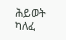ሕይወት ካለፈ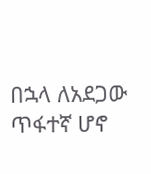በኋላ ለአደጋው ጥፋተኛ ሆኖ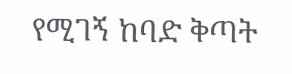የሚገኝ ከባድ ቅጣት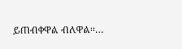ይጠብቀዋል ብለዋል።…